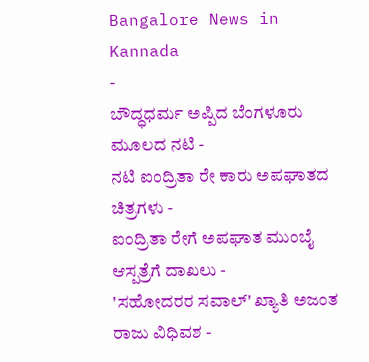Bangalore News in Kannada
-
ಬೌದ್ಧಧರ್ಮ ಅಪ್ಪಿದ ಬೆಂಗಳೂರು ಮೂಲದ ನಟಿ -
ನಟಿ ಐಂದ್ರಿತಾ ರೇ ಕಾರು ಅಪಘಾತದ ಚಿತ್ರಗಳು -
ಐಂದ್ರಿತಾ ರೇಗೆ ಅಪಘಾತ ಮುಂಬೈ ಆಸ್ಪತ್ರೆಗೆ ದಾಖಲು -
'ಸಹೋದರರ ಸವಾಲ್' ಖ್ಯಾತಿ ಅಜಂತ ರಾಜು ವಿಧಿವಶ -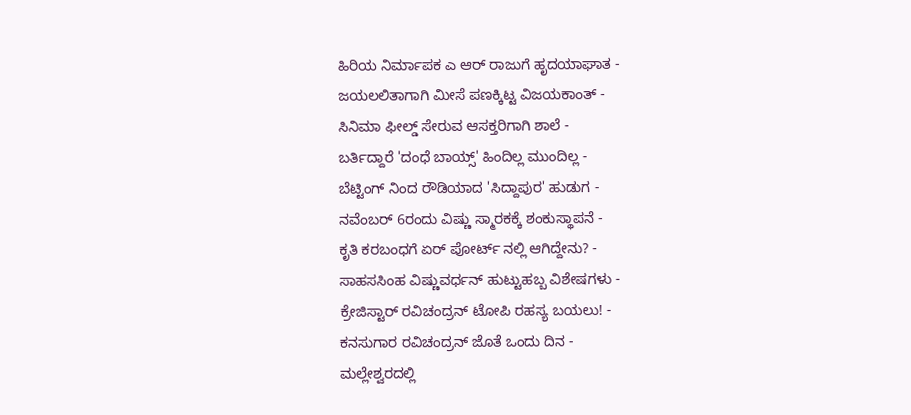ಹಿರಿಯ ನಿರ್ಮಾಪಕ ಎ ಆರ್ ರಾಜುಗೆ ಹೃದಯಾಘಾತ -
ಜಯಲಲಿತಾಗಾಗಿ ಮೀಸೆ ಪಣಕ್ಕಿಟ್ಟ ವಿಜಯಕಾಂತ್ -
ಸಿನಿಮಾ ಫೀಲ್ಡ್ ಸೇರುವ ಆಸಕ್ತರಿಗಾಗಿ ಶಾಲೆ -
ಬರ್ತಿದ್ದಾರೆ 'ದಂಧೆ ಬಾಯ್ಸ್' ಹಿಂದಿಲ್ಲ ಮುಂದಿಲ್ಲ -
ಬೆಟ್ಟಿಂಗ್ ನಿಂದ ರೌಡಿಯಾದ 'ಸಿದ್ದಾಪುರ' ಹುಡುಗ -
ನವೆಂಬರ್ 6ರಂದು ವಿಷ್ಣು ಸ್ಮಾರಕಕ್ಕೆ ಶಂಕುಸ್ಥಾಪನೆ -
ಕೃತಿ ಕರಬಂಧಗೆ ಏರ್ ಪೋರ್ಟ್ ನಲ್ಲಿ ಆಗಿದ್ದೇನು? -
ಸಾಹಸಸಿಂಹ ವಿಷ್ಣುವರ್ಧನ್ ಹುಟ್ಟುಹಬ್ಬ ವಿಶೇಷಗಳು -
ಕ್ರೇಜಿಸ್ಟಾರ್ ರವಿಚಂದ್ರನ್ ಟೋಪಿ ರಹಸ್ಯ ಬಯಲು! -
ಕನಸುಗಾರ ರವಿಚಂದ್ರನ್ ಜೊತೆ ಒಂದು ದಿನ -
ಮಲ್ಲೇಶ್ವರದಲ್ಲಿ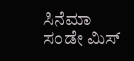ಸಿನೆಮಾ ಸಂಡೇ ಮಿಸ್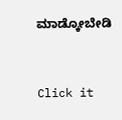ಮಾಡ್ಕೋಬೇಡಿ


Click it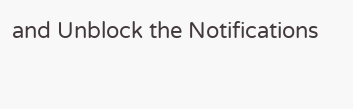and Unblock the Notifications